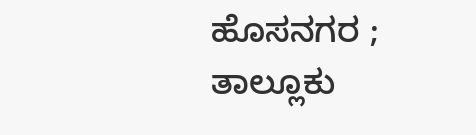ಹೊಸನಗರ ; ತಾಲ್ಲೂಕು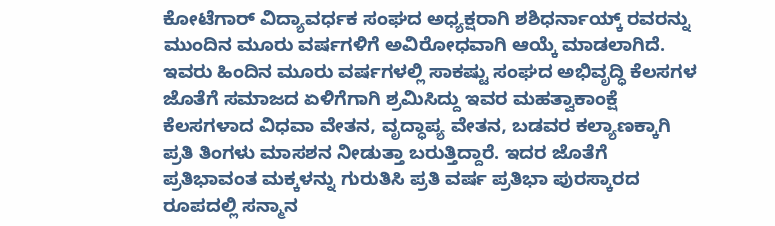ಕೋಟೆಗಾರ್ ವಿದ್ಯಾವರ್ಧಕ ಸಂಘದ ಅಧ್ಯಕ್ಷರಾಗಿ ಶಶಿಧರ್ನಾಯ್ಕ್ ರವರನ್ನು ಮುಂದಿನ ಮೂರು ವರ್ಷಗಳಿಗೆ ಅವಿರೋಧವಾಗಿ ಆಯ್ಕೆ ಮಾಡಲಾಗಿದೆ.
ಇವರು ಹಿಂದಿನ ಮೂರು ವರ್ಷಗಳಲ್ಲಿ ಸಾಕಷ್ಟು ಸಂಘದ ಅಭಿವೃದ್ಧಿ ಕೆಲಸಗಳ ಜೊತೆಗೆ ಸಮಾಜದ ಏಳಿಗೆಗಾಗಿ ಶ್ರಮಿಸಿದ್ದು ಇವರ ಮಹತ್ವಾಕಾಂಕ್ಷೆ ಕೆಲಸಗಳಾದ ವಿಧವಾ ವೇತನ, ವೃದ್ಧಾಪ್ಯ ವೇತನ, ಬಡವರ ಕಲ್ಯಾಣಕ್ಕಾಗಿ ಪ್ರತಿ ತಿಂಗಳು ಮಾಸಶನ ನೀಡುತ್ತಾ ಬರುತ್ತಿದ್ದಾರೆ. ಇದರ ಜೊತೆಗೆ ಪ್ರತಿಭಾವಂತ ಮಕ್ಕಳನ್ನು ಗುರುತಿಸಿ ಪ್ರತಿ ವರ್ಷ ಪ್ರತಿಭಾ ಪುರಸ್ಕಾರದ ರೂಪದಲ್ಲಿ ಸನ್ಮಾನ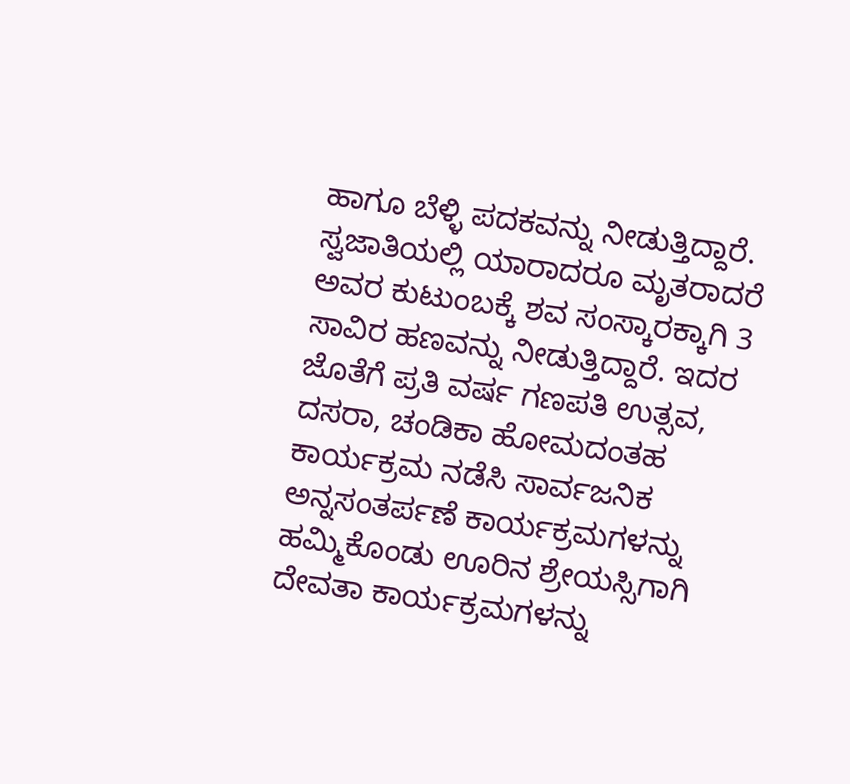ಹಾಗೂ ಬೆಳ್ಳಿ ಪದಕವನ್ನು ನೀಡುತ್ತಿದ್ದಾರೆ.
ಸ್ವಜಾತಿಯಲ್ಲಿ ಯಾರಾದರೂ ಮೃತರಾದರೆ ಅವರ ಕುಟುಂಬಕ್ಕೆ ಶವ ಸಂಸ್ಕಾರಕ್ಕಾಗಿ 3 ಸಾವಿರ ಹಣವನ್ನು ನೀಡುತ್ತಿದ್ದಾರೆ. ಇದರ ಜೊತೆಗೆ ಪ್ರತಿ ವರ್ಷ ಗಣಪತಿ ಉತ್ಸವ, ದಸರಾ, ಚಂಡಿಕಾ ಹೋಮದಂತಹ ಕಾರ್ಯಕ್ರಮ ನಡೆಸಿ ಸಾರ್ವಜನಿಕ ಅನ್ನಸಂತರ್ಪಣೆ ಕಾರ್ಯಕ್ರಮಗಳನ್ನು ಹಮ್ಮಿಕೊಂಡು ಊರಿನ ಶ್ರೇಯಸ್ಸಿಗಾಗಿ ದೇವತಾ ಕಾರ್ಯಕ್ರಮಗಳನ್ನು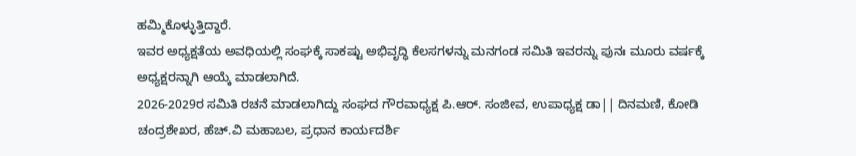ಹಮ್ಮಿಕೊಳ್ಳುತ್ತಿದ್ದಾರೆ.
ಇವರ ಅಧ್ಯಕ್ಷತೆಯ ಅವಧಿಯಲ್ಲಿ ಸಂಘಕ್ಕೆ ಸಾಕಷ್ಟು ಅಭಿವೃದ್ಧಿ ಕೆಲಸಗಳನ್ನು ಮನಗಂಡ ಸಮಿತಿ ಇವರನ್ನು ಪುನಃ ಮೂರು ವರ್ಷಕ್ಕೆ ಅಧ್ಯಕ್ಷರನ್ನಾಗಿ ಆಯ್ಕೆ ಮಾಡಲಾಗಿದೆ.
2026-2029ರ ಸಮಿತಿ ರಚನೆ ಮಾಡಲಾಗಿದ್ದು ಸಂಘದ ಗೌರವಾಧ್ಯಕ್ಷ ಪಿ.ಆರ್. ಸಂಜೀವ, ಉಪಾಧ್ಯಕ್ಷ ಡಾ|| ದಿನಮಣಿ, ಕೋಡಿ ಚಂದ್ರಶೇಖರ, ಹೆಚ್.ವಿ ಮಹಾಬಲ, ಪ್ರಧಾನ ಕಾರ್ಯದರ್ಶಿ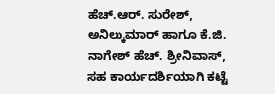ಹೆಚ್.ಆರ್. ಸುರೇಶ್, ಅನಿಲ್ಕುಮಾರ್ ಹಾಗೂ ಕೆ.ಜಿ. ನಾಗೇಶ್ ಹೆಚ್. ಶ್ರೀನಿವಾಸ್, ಸಹ ಕಾರ್ಯದರ್ಶಿಯಾಗಿ ಕಟ್ಟೆ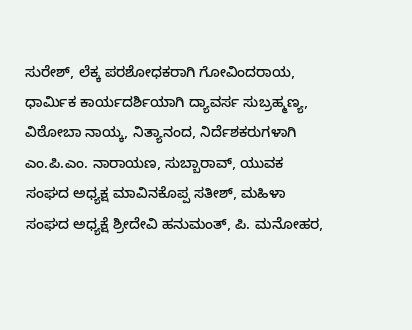ಸುರೇಶ್, ಲೆಕ್ಕ ಪರಶೋಧಕರಾಗಿ ಗೋವಿಂದರಾಯ, ಧಾರ್ಮಿಕ ಕಾರ್ಯದರ್ಶಿಯಾಗಿ ದ್ಯಾವರ್ಸ ಸುಬ್ರಹ್ಮಣ್ಯ, ವಿಠೋಬಾ ನಾಯ್ಕ, ನಿತ್ಯಾನಂದ, ನಿರ್ದೆಶಕರುಗಳಾಗಿ ಎಂ.ಪಿ.ಎಂ. ನಾರಾಯಣ, ಸುಬ್ಬಾರಾವ್, ಯುವಕ ಸಂಘದ ಅಧ್ಯಕ್ಷ ಮಾವಿನಕೊಪ್ಪ ಸತೀಶ್, ಮಹಿಳಾ ಸಂಘದ ಅಧ್ಯಕ್ಷೆ ಶ್ರೀದೇವಿ ಹನುಮಂತ್, ಪಿ. ಮನೋಹರ,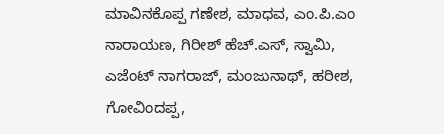ಮಾವಿನಕೊಪ್ಪ ಗಣೇಶ, ಮಾಧವ, ಎಂ.ಪಿ.ಎಂ ನಾರಾಯಣ, ಗಿರೀಶ್ ಹೆಚ್.ಎಸ್, ಸ್ವಾಮಿ, ಎಜೆಂಟ್ ನಾಗರಾಜ್, ಮಂಜುನಾಥ್, ಹರೀಶ, ಗೋವಿಂದಪ್ಪ,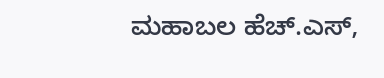ಮಹಾಬಲ ಹೆಚ್.ಎಸ್,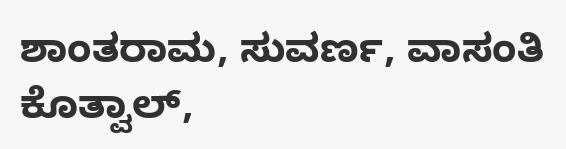ಶಾಂತರಾಮ, ಸುವರ್ಣ, ವಾಸಂತಿ ಕೊತ್ವಾಲ್,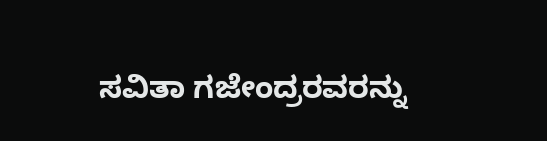ಸವಿತಾ ಗಜೇಂದ್ರರವರನ್ನು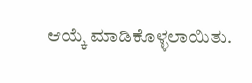ಆಯ್ಕೆ ಮಾಡಿಕೊಳ್ಳಲಾಯಿತು.